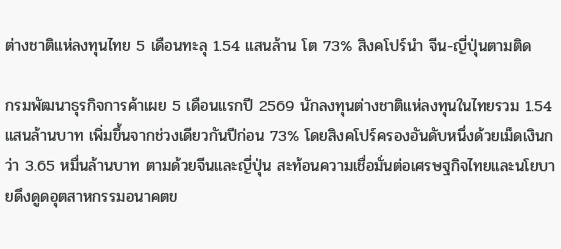ต่างชาติแห่ลงทุนไทย 5 เดือนทะลุ 1.54 แสนล้าน โต 73% สิงคโปร์นำ จีน-ญี่ปุ่นตามติด

กรมพัฒนาธุรกิจการค้าเผย 5 เดือนแรกปี 2569 นักลงทุนต่างชาติแห่ลงทุนในไทยรวม 1.54 แสนล้านบาท เพิ่มขึ้นจากช่วงเดียวกันปีก่อน 73% โดยสิงคโปร์ครองอันดับหนึ่งด้วยเม็ดเงินกว่า 3.65 หมื่นล้านบาท ตามด้วยจีนและญี่ปุ่น สะท้อนความเชื่อมั่นต่อเศรษฐกิจไทยและนโยบายดึงดูดอุตสาหกรรมอนาคตข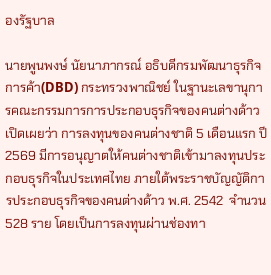องรัฐบาล

นายพูนพงษ์ นัยนาภากรณ์ อธิบดีกรมพัฒนาธุรกิจการค้า(DBD) กระทรวงพาณิชย์ ในฐานะเลขานุการคณะกรรมการการประกอบธุรกิจของคนต่างด้าว เปิดเผยว่า การลงทุนของคนต่างชาติ 5 เดือนแรก ปี 2569 มีการอนุญาตให้คนต่างชาติเข้ามาลงทุนประกอบธุรกิจในประเทศไทย ภายใต้พระราชบัญญัติการประกอบธุรกิจของคนต่างด้าว พ.ศ. 2542  จำนวน 528 ราย โดยเป็นการลงทุนผ่านช่องทา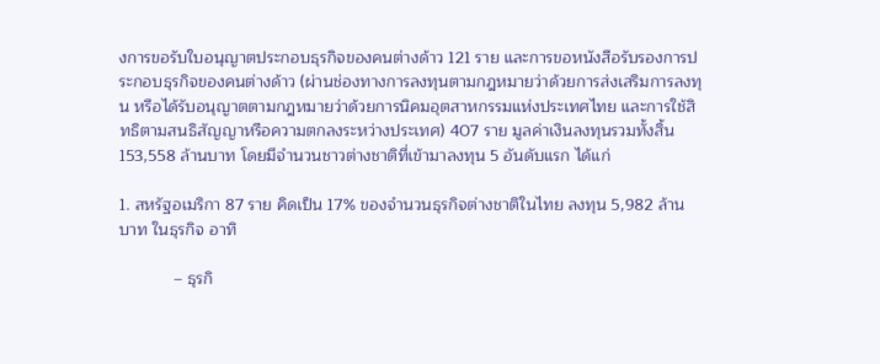งการขอรับใบอนุญาตประกอบธุรกิจของคนต่างด้าว 121 ราย และการขอหนังสือรับรองการประกอบธุรกิจของคนต่างด้าว (ผ่านช่องทางการลงทุนตามกฎหมายว่าด้วยการส่งเสริมการลงทุน หรือได้รับอนุญาตตามกฎหมายว่าด้วยการนิคมอุตสาหกรรมแห่งประเทศไทย และการใช้สิทธิตามสนธิสัญญาหรือความตกลงระหว่างประเทศ) 407 ราย มูลค่าเงินลงทุนรวมทั้งสิ้น 153,558 ล้านบาท โดยมีจำนวนชาวต่างชาติที่เข้ามาลงทุน 5 อันดับแรก ได้แก่

1. สหรัฐอเมริกา 87 ราย คิดเป็น 17% ของจำนวนธุรกิจต่างชาติในไทย ลงทุน 5,982 ล้านบาท ในธุรกิจ อาทิ

            – ธุรกิ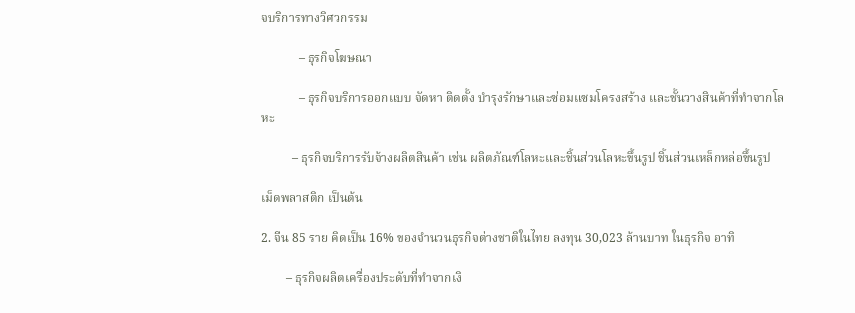จบริการทางวิศวกรรม

            – ธุรกิจโฆษณา

            – ธุรกิจบริการออกแบบ จัดหา ติดตั้ง บำรุงรักษาและซ่อมแซมโครงสร้าง และชั้นวางสินค้าที่ทำจากโลหะ

          – ธุรกิจบริการรับจ้างผลิตสินค้า เช่น ผลิตภัณฑ์โลหะและชิ้นส่วนโลหะขึ้นรูป ชิ้นส่วนเหล็กหล่อขึ้นรูป

เม็ดพลาสติก เป็นต้น

2. จีน 85 ราย คิดเป็น 16% ของจำนวนธุรกิจต่างชาติในไทย ลงทุน 30,023 ล้านบาท ในธุรกิจ อาทิ

        – ธุรกิจผลิตเครื่องประดับที่ทำจากเงิ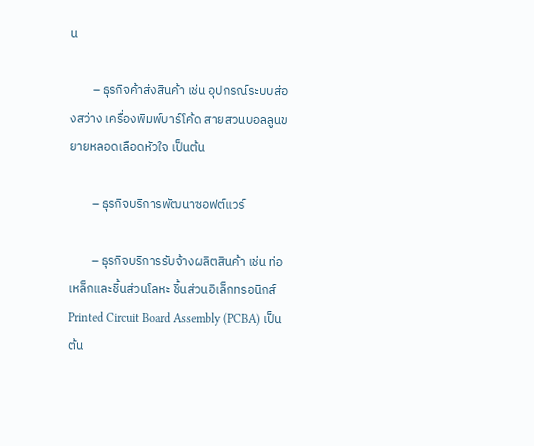น

        – ธุรกิจค้าส่งสินค้า เช่น อุปกรณ์ระบบส่องสว่าง เครื่องพิมพ์บาร์โค้ด สายสวนบอลลูนขยายหลอดเลือดหัวใจ เป็นต้น

        – ธุรกิจบริการพัฒนาซอฟต์แวร์

        – ธุรกิจบริการรับจ้างผลิตสินค้า เช่น ท่อเหล็กและชิ้นส่วนโลหะ ชิ้นส่วนอิเล็กทรอนิกส์ Printed Circuit Board Assembly (PCBA) เป็นต้น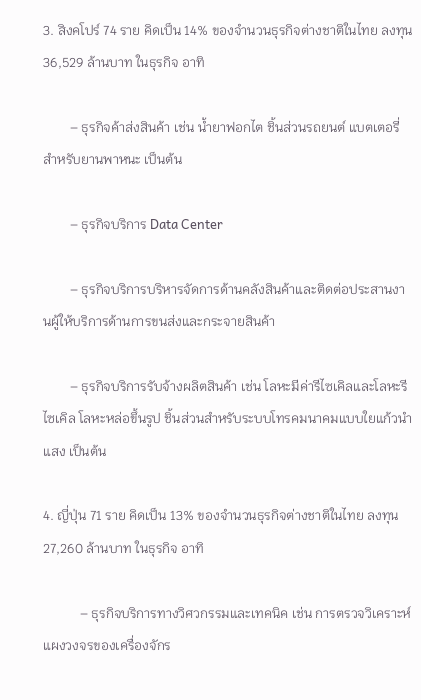3. สิงคโปร์ 74 ราย คิดเป็น 14% ของจำนวนธุรกิจต่างชาติในไทย ลงทุน 36,529 ล้านบาท ในธุรกิจ อาทิ

        – ธุรกิจค้าส่งสินค้า เช่น น้ำยาฟอกไต ชิ้นส่วนรถยนต์ แบตเตอรี่สำหรับยานพาหนะ เป็นต้น

        – ธุรกิจบริการ Data Center

        – ธุรกิจบริการบริหารจัดการด้านคลังสินค้าและติดต่อประสานงานผู้ให้บริการด้านการขนส่งและกระจายสินค้า

        – ธุรกิจบริการรับจ้างผลิตสินค้า เช่น โลหะมีค่ารีไซเคิลและโลหะรีไซเคิล โลหะหล่อขึ้นรูป ชิ้นส่วนสำหรับระบบโทรคมนาคมแบบใยแก้วนำแสง เป็นต้น

4. ญี่ปุ่น 71 ราย คิดเป็น 13% ของจำนวนธุรกิจต่างชาติในไทย ลงทุน 27,260 ล้านบาท ในธุรกิจ อาทิ

           – ธุรกิจบริการทางวิศวกรรมและเทคนิค เช่น การตรวจวิเคราะห์แผงวงจรของเครื่องจักร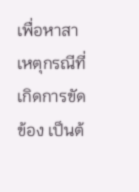เพื่อหาสาเหตุกรณีที่เกิดการขัดข้อง เป็นต้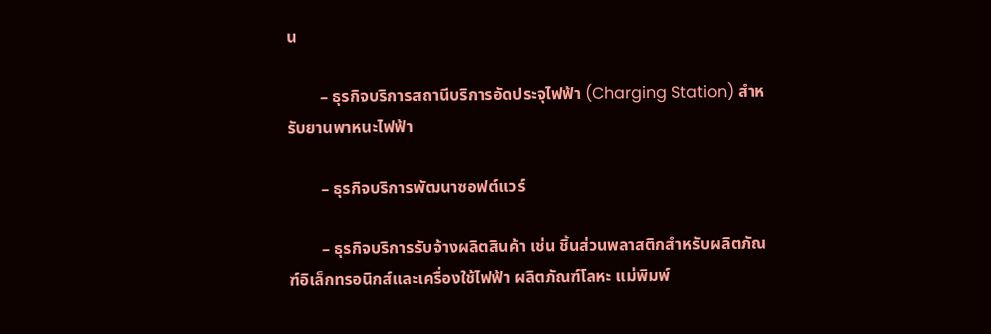น

        – ธุรกิจบริการสถานีบริการอัดประจุไฟฟ้า (Charging Station) สำหรับยานพาหนะไฟฟ้า

        – ธุรกิจบริการพัฒนาซอฟต์แวร์

        – ธุรกิจบริการรับจ้างผลิตสินค้า เช่น ชิ้นส่วนพลาสติกสำหรับผลิตภัณฑ์อิเล็กทรอนิกส์และเครื่องใช้ไฟฟ้า ผลิตภัณฑ์โลหะ แม่พิมพ์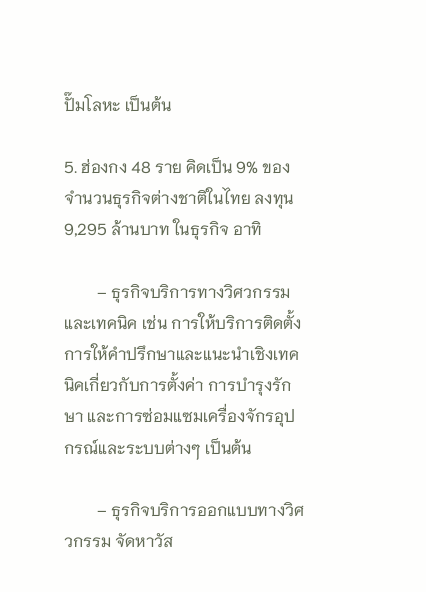ปั๊มโลหะ เป็นต้น

5. ฮ่องกง 48 ราย คิดเป็น 9% ของจำนวนธุรกิจต่างชาติในไทย ลงทุน 9,295 ล้านบาท ในธุรกิจ อาทิ

        – ธุรกิจบริการทางวิศวกรรมและเทคนิค เช่น การให้บริการติดตั้ง การให้คำปรึกษาและแนะนำเชิงเทคนิคเกี่ยวกับการตั้งค่า การบำรุงรักษา และการซ่อมแซมเครื่องจักรอุปกรณ์และระบบต่างๆ เป็นต้น

        – ธุรกิจบริการออกแบบทางวิศวกรรม จัดหาวัส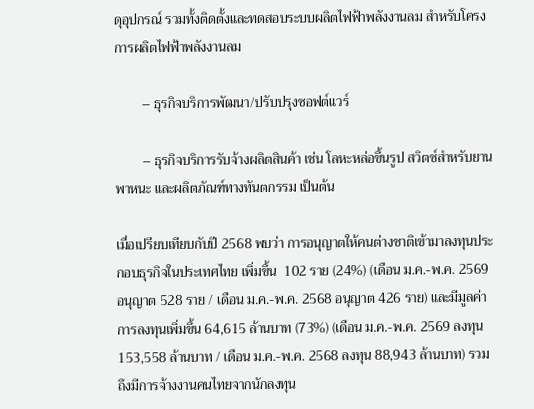ดุอุปกรณ์ รวมทั้งติดตั้งและทดสอบระบบผลิตไฟฟ้าพลังงานลม สำหรับโครงการผลิตไฟฟ้าพลังงานลม

        – ธุรกิจบริการพัฒนา/ปรับปรุงซอฟต์แวร์

        – ธุรกิจบริการรับจ้างผลิตสินค้า เช่น โลหะหล่อขึ้นรูป สวิตซ์สำหรับยานพาหนะ และผลิตภัณฑ์ทางทันตกรรม เป็นต้น

เมื่อเปรียบเทียบกับปี 2568 พบว่า การอนุญาตให้คนต่างชาติเข้ามาลงทุนประกอบธุรกิจในประเทศไทย เพิ่มขึ้น  102 ราย (24%) (เดือน ม.ค.-พ.ค. 2569 อนุญาต 528 ราย / เดือน ม.ค.-พ.ค. 2568 อนุญาต 426 ราย) และมีมูลค่าการลงทุนเพิ่มขึ้น 64,615 ล้านบาท (73%) (เดือน ม.ค.-พ.ค. 2569 ลงทุน 153,558 ล้านบาท / เดือน ม.ค.-พ.ค. 2568 ลงทุน 88,943 ล้านบาท) รวมถึงมีการจ้างงานคนไทยจากนักลงทุน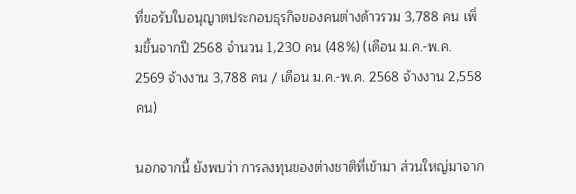ที่ขอรับใบอนุญาตประกอบธุรกิจของคนต่างด้าวรวม 3,788 คน เพิ่มขึ้นจากปี 2568 จำนวน 1,230 คน (48%) (เดือน ม.ค.-พ.ค. 2569 จ้างงาน 3,788 คน / เดือน ม.ค.-พ.ค. 2568 จ้างงาน 2,558 คน)

นอกจากนี้ ยังพบว่า การลงทุนของต่างชาติที่เข้ามา ส่วนใหญ่มาจาก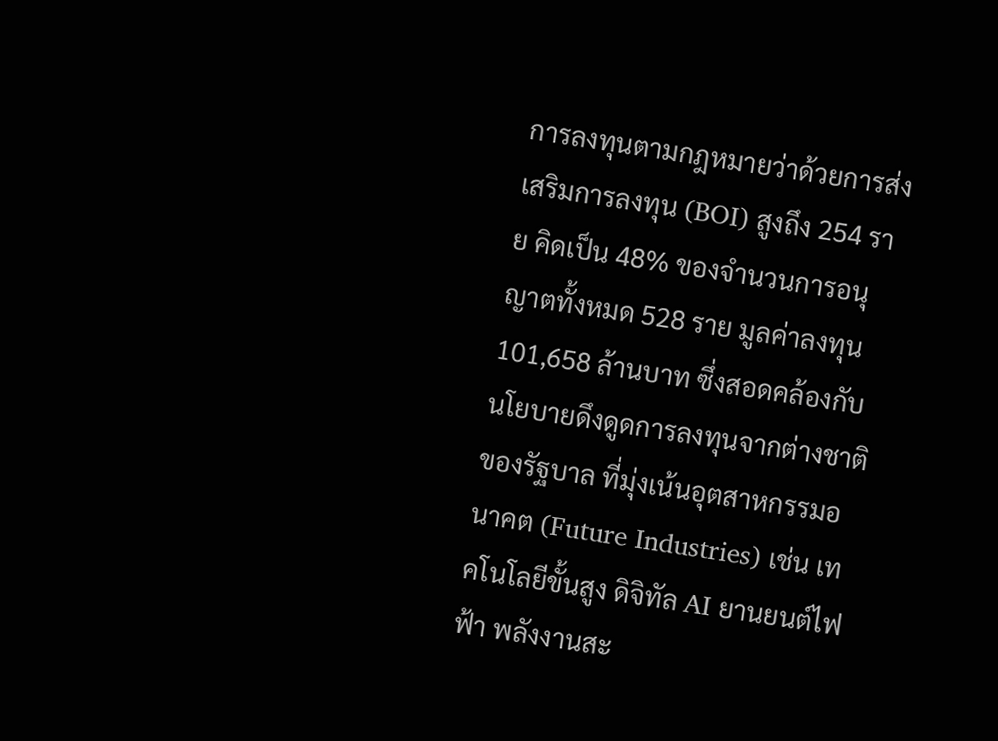การลงทุนตามกฎหมายว่าด้วยการส่งเสริมการลงทุน (BOI) สูงถึง 254 ราย คิดเป็น 48% ของจำนวนการอนุญาตทั้งหมด 528 ราย มูลค่าลงทุน 101,658 ล้านบาท ซึ่งสอดคล้องกับนโยบายดึงดูดการลงทุนจากต่างชาติของรัฐบาล ที่มุ่งเน้นอุตสาหกรรมอนาคต (Future Industries) เช่น เทคโนโลยีขั้นสูง ดิจิทัล AI ยานยนต์ไฟฟ้า พลังงานสะ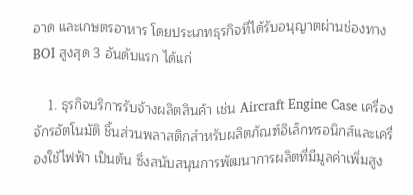อาด และเกษตรอาหาร โดยประเภทธุรกิจที่ได้รับอนุญาตผ่านช่องทาง BOI สูงสุด 3 อันดับแรก ได้แก่

    1. ธุรกิจบริการรับจ้างผลิตสินค้า เช่น Aircraft Engine Case เครื่องจักรอัตโนมัติ ชิ้นส่วนพลาสติกสำหรับผลิตภัณฑ์อิเล็กทรอนิกส์และเครื่องใช้ไฟฟ้า เป็นต้น ซึ่งสนับสนุนการพัฒนาการผลิตที่มีมูลค่าเพิ่มสูง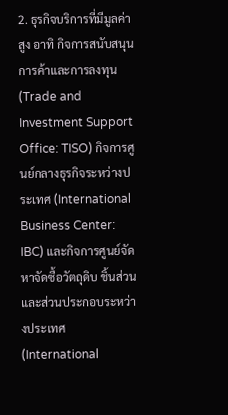2. ธุรกิจบริการที่มีมูลค่าสูง อาทิ กิจการสนับสนุนการค้าและการลงทุน (Trade and Investment Support Office: TISO) กิจการศูนย์กลางธุรกิจระหว่างประเทศ (International Business Center: IBC) และกิจการศูนย์จัดหาจัดซื้อวัตถุดิบ ชิ้นส่วนและส่วนประกอบระหว่างประเทศ (International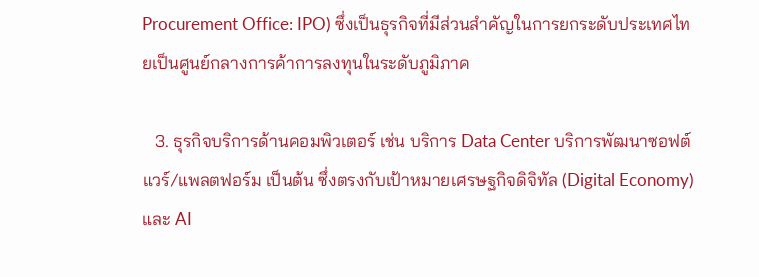Procurement Office: IPO) ซึ่งเป็นธุรกิจที่มีส่วนสำคัญในการยกระดับประเทศไทยเป็นศูนย์กลางการค้าการลงทุนในระดับภูมิภาค

   3. ธุรกิจบริการด้านคอมพิวเตอร์ เช่น บริการ Data Center บริการพัฒนาซอฟต์แวร์/แพลตฟอร์ม เป็นต้น ซึ่งตรงกับเป้าหมายเศรษฐกิจดิจิทัล (Digital Economy) และ AI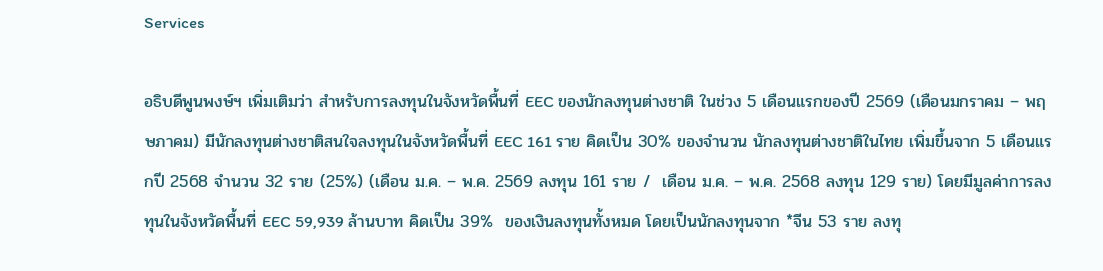Services

อธิบดีพูนพงษ์ฯ เพิ่มเติมว่า สำหรับการลงทุนในจังหวัดพื้นที่ EEC ของนักลงทุนต่างชาติ ในช่วง 5 เดือนแรกของปี 2569 (เดือนมกราคม – พฤษภาคม) มีนักลงทุนต่างชาติสนใจลงทุนในจังหวัดพื้นที่ EEC 161 ราย คิดเป็น 30% ของจำนวน นักลงทุนต่างชาติในไทย เพิ่มขึ้นจาก 5 เดือนแรกปี 2568 จำนวน 32 ราย (25%) (เดือน ม.ค. – พ.ค. 2569 ลงทุน 161 ราย /  เดือน ม.ค. – พ.ค. 2568 ลงทุน 129 ราย) โดยมีมูลค่าการลงทุนในจังหวัดพื้นที่ EEC 59,939 ล้านบาท คิดเป็น 39%  ของเงินลงทุนทั้งหมด โดยเป็นนักลงทุนจาก *จีน 53 ราย ลงทุ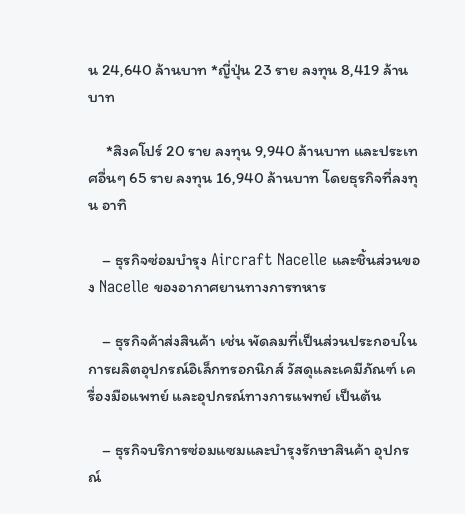น 24,640 ล้านบาท *ญี่ปุ่น 23 ราย ลงทุน 8,419 ล้านบาท

     *สิงคโปร์ 20 ราย ลงทุน 9,940 ล้านบาท และประเทศอื่นๆ 65 ราย ลงทุน 16,940 ล้านบาท โดยธุรกิจที่ลงทุน อาทิ

    – ธุรกิจซ่อมบำรุง Aircraft Nacelle และชิ้นส่วนของ Nacelle ของอากาศยานทางการทหาร

    – ธุรกิจค้าส่งสินค้า เช่น พัดลมที่เป็นส่วนประกอบในการผลิตอุปกรณ์อิเล็กทรอกนิกส์ วัสดุและเคมีภัณฑ์ เครื่องมือแพทย์ และอุปกรณ์ทางการแพทย์ เป็นต้น

    – ธุรกิจบริการซ่อมแซมและบำรุงรักษาสินค้า อุปกรณ์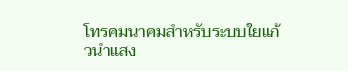โทรคมนาคมสำหรับระบบใยแก้วนำแสง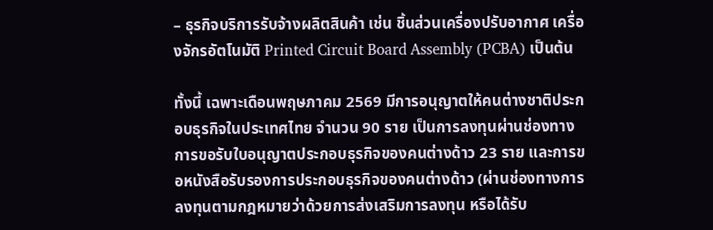– ธุรกิจบริการรับจ้างผลิตสินค้า เช่น ชิ้นส่วนเครื่องปรับอากาศ เครื่องจักรอัตโนมัติ Printed Circuit Board Assembly (PCBA) เป็นต้น

ทั้งนี้ เฉพาะเดือนพฤษภาคม 2569 มีการอนุญาตให้คนต่างชาติประกอบธุรกิจในประเทศไทย จำนวน 90 ราย เป็นการลงทุนผ่านช่องทางการขอรับใบอนุญาตประกอบธุรกิจของคนต่างด้าว 23 ราย และการขอหนังสือรับรองการประกอบธุรกิจของคนต่างด้าว (ผ่านช่องทางการลงทุนตามกฎหมายว่าด้วยการส่งเสริมการลงทุน หรือได้รับ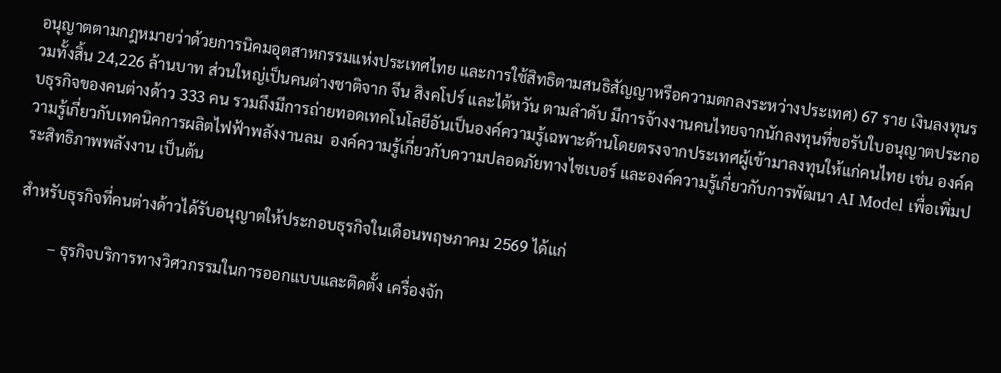อนุญาตตามกฎหมายว่าด้วยการนิคมอุตสาหกรรมแห่งประเทศไทย และการใช้สิทธิตามสนธิสัญญาหรือความตกลงระหว่างประเทศ) 67 ราย เงินลงทุนรวมทั้งสิ้น 24,226 ล้านบาท ส่วนใหญ่เป็นคนต่างชาติจาก จีน สิงคโปร์ และไต้หวัน ตามลำดับ มีการจ้างงานคนไทยจากนักลงทุนที่ขอรับใบอนุญาตประกอบธุรกิจของคนต่างด้าว 333 คน รวมถึงมีการถ่ายทอดเทคโนโลยีอันเป็นองค์ความรู้เฉพาะด้านโดยตรงจากประเทศผู้เข้ามาลงทุนให้แก่คนไทย เช่น องค์ความรู้เกี่ยวกับเทคนิคการผลิตไฟฟ้าพลังงานลม  องค์ความรู้เกี่ยวกับความปลอดภัยทางไซเบอร์ และองค์ความรู้เกี่ยวกับการพัฒนา AI Model เพื่อเพิ่มประสิทธิภาพพลังงาน เป็นต้น

สำหรับธุรกิจที่คนต่างด้าวได้รับอนุญาตให้ประกอบธุรกิจในเดือนพฤษภาคม 2569 ได้แก่

        – ธุรกิจบริการทางวิศวกรรมในการออกแบบและติดตั้ง เครื่องจัก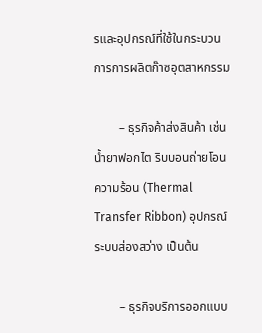รและอุปกรณ์ที่ใช้ในกระบวนการการผลิตก๊าซอุตสาหกรรม

        – ธุรกิจค้าส่งสินค้า เช่น น้ำยาฟอกไต ริบบอนถ่ายโอนความร้อน (Thermal Transfer Ribbon) อุปกรณ์ระบบส่องสว่าง เป็นต้น

        – ธุรกิจบริการออกแบบ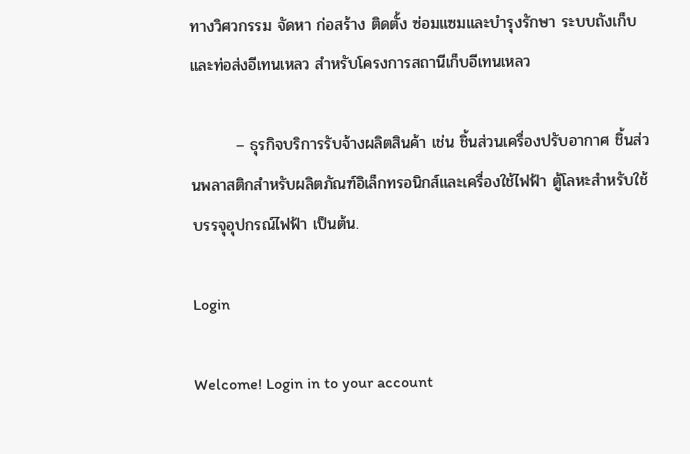ทางวิศวกรรม จัดหา ก่อสร้าง ติดตั้ง ซ่อมแซมและบำรุงรักษา ระบบถังเก็บและท่อส่งอีเทนเหลว สำหรับโครงการสถานีเก็บอีเทนเหลว

        – ธุรกิจบริการรับจ้างผลิตสินค้า เช่น ชิ้นส่วนเครื่องปรับอากาศ ชิ้นส่วนพลาสติกสำหรับผลิตภัณฑ์อิเล็กทรอนิกส์และเครื่องใช้ไฟฟ้า ตู้โลหะสำหรับใช้บรรจุอุปกรณ์ไฟฟ้า เป็นต้น.

Login

Welcome! Login in to your account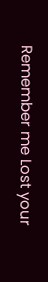Remember me Lost your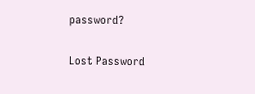password?

Lost Password